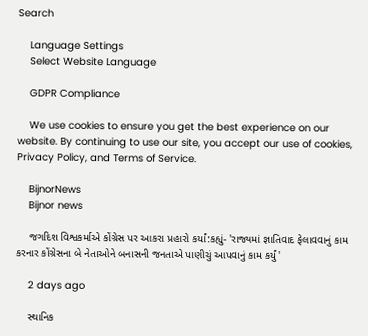Search

    Language Settings
    Select Website Language

    GDPR Compliance

    We use cookies to ensure you get the best experience on our website. By continuing to use our site, you accept our use of cookies, Privacy Policy, and Terms of Service.

    BijnorNews
    Bijnor news

    જગદિશ વિશ્વકર્માએ કોંગ્રેસ પર આકરા પ્રહારો કર્યાં:કહ્યું- 'રાજ્યમાં જ્ઞાતિવાદ ફેલાવવાનું કામ કરનાર કોંગ્રેસના બે નેતાઓને બનાસની જનતાએ પાણીચું આપવાનું કામ કર્યું'

    2 days ago

    સ્થાનિક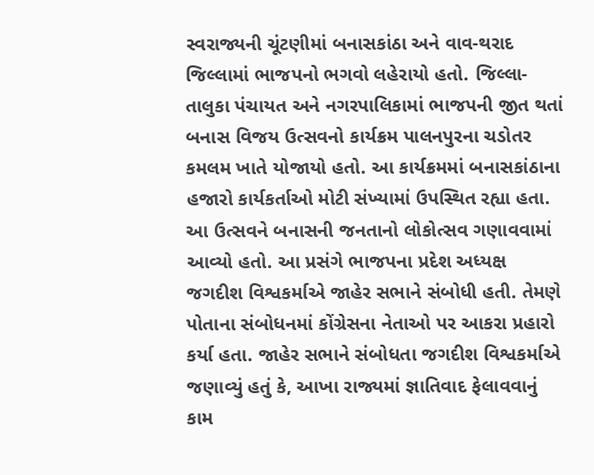સ્વરાજ્યની ચૂંટણીમાં બનાસકાંઠા અને વાવ-થરાદ જિલ્લામાં ભાજપનો ભગવો લહેરાયો હતો. જિલ્લા-તાલુકા પંચાયત અને નગરપાલિકામાં ભાજપની જીત થતાં બનાસ વિજય ઉત્સવનો કાર્યક્રમ પાલનપુરના ચડોતર કમલમ ખાતે યોજાયો હતો. આ કાર્યક્રમમાં બનાસકાંઠાના હજારો કાર્યકર્તાઓ મોટી સંખ્યામાં ઉપસ્થિત રહ્યા હતા. આ ઉત્સવને બનાસની જનતાનો લોકોત્સવ ગણાવવામાં આવ્યો હતો. આ પ્રસંગે ભાજપના પ્રદેશ અધ્યક્ષ જગદીશ વિશ્વકર્માએ જાહેર સભાને સંબોધી હતી. તેમણે પોતાના સંબોધનમાં કોંગ્રેસના નેતાઓ પર આકરા પ્રહારો કર્યા હતા. જાહેર સભાને સંબોધતા જગદીશ વિશ્વકર્માએ જણાવ્યું હતું કે, આખા રાજ્યમાં જ્ઞાતિવાદ ફેલાવવાનું કામ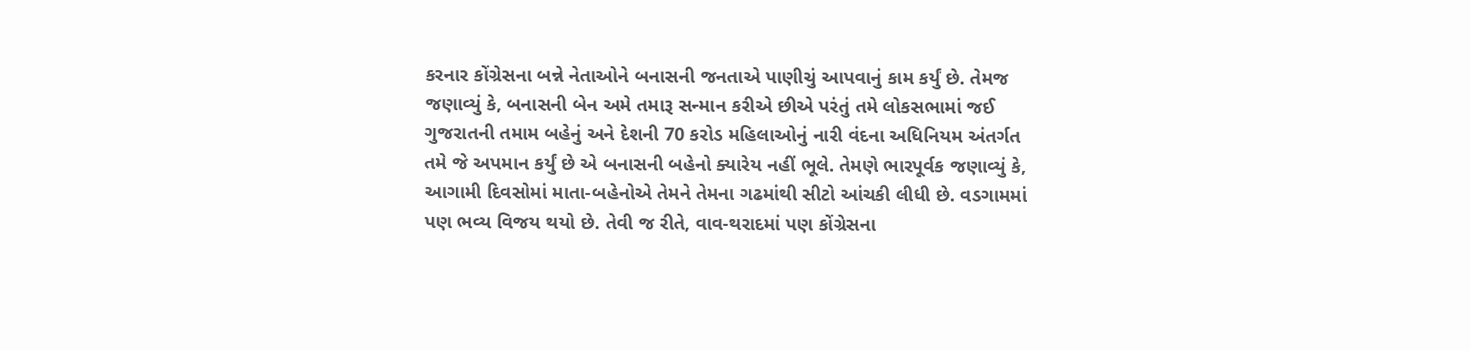કરનાર કોંગ્રેસના બન્ને નેતાઓને બનાસની જનતાએ પાણીચું આપવાનું કામ કર્યું છે. તેમજ જણાવ્યું કે, બનાસની બેન અમે તમારૂ સન્માન કરીએ છીએ પરંતું તમે લોકસભામાં જઈ ગુજરાતની તમામ બહેનું અને દેશની 70 કરોડ મહિલાઓનું નારી વંદના અધિનિયમ અંતર્ગત તમે જે અપમાન કર્યું છે એ બનાસની બહેનો ક્યારેય નહીં ભૂલે. તેમણે ભારપૂર્વક જણાવ્યું કે, આગામી દિવસોમાં માતા-બહેનોએ તેમને તેમના ગઢમાંથી સીટો આંચકી લીધી છે. વડગામમાં પણ ભવ્ય વિજય થયો છે. તેવી જ રીતે, વાવ-થરાદમાં પણ કોંગ્રેસના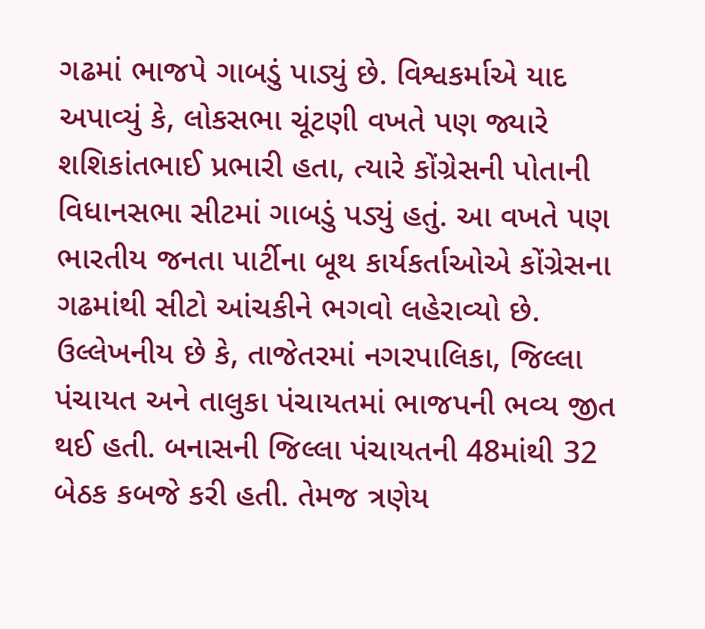ગઢમાં ભાજપે ગાબડું પાડ્યું છે. વિશ્વકર્માએ યાદ અપાવ્યું કે, લોકસભા ચૂંટણી વખતે પણ જ્યારે શશિકાંતભાઈ પ્રભારી હતા, ત્યારે કોંગ્રેસની પોતાની વિધાનસભા સીટમાં ગાબડું પડ્યું હતું. આ વખતે પણ ભારતીય જનતા પાર્ટીના બૂથ કાર્યકર્તાઓએ કોંગ્રેસના ગઢમાંથી સીટો આંચકીને ભગવો લહેરાવ્યો છે. ઉલ્લેખનીય છે કે, તાજેતરમાં નગરપાલિકા, જિલ્લા પંચાયત અને તાલુકા પંચાયતમાં ભાજપની ભવ્ય જીત થઈ હતી. બનાસની જિલ્લા પંચાયતની 48માંથી 32 બેઠક કબજે કરી હતી. તેમજ ત્રણેય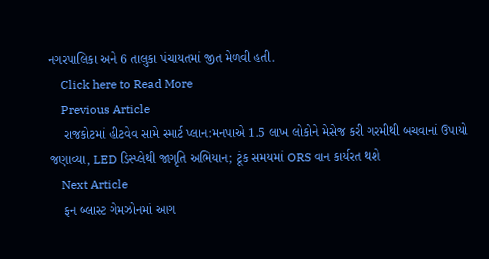નગરપાલિકા અને 6 તાલુકા પંચાયતમાં જીત મેળવી હતી.
    Click here to Read More
    Previous Article
    રાજકોટમાં હીટવેવ સામે સ્માર્ટ પ્લાન:મનપાએ 1.5 લાખ લોકોને મેસેજ કરી ગરમીથી બચવાનાં ઉપાયો જણાવ્યા, LED ડિસ્પ્લેથી જાગૃતિ અભિયાન; ટૂંક સમયમાં ORS વાન કાર્યરત થશે
    Next Article
    ફન બ્લાસ્ટ ગેમઝોનમાં આગ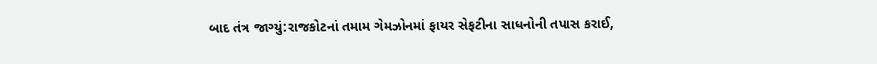બાદ તંત્ર જાગ્યું:રાજકોટનાં તમામ ગેમઝોનમાં ફાયર સેફટીના સાધનોની તપાસ કરાઈ,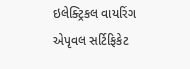ઇલેક્ટ્રિકલ વાયરિંગ એપૃવલ સર્ટિફિકેટ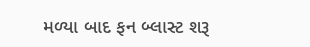મળ્યા બાદ ફન બ્લાસ્ટ શરૂ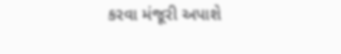કરવા મંજૂરી અપાશે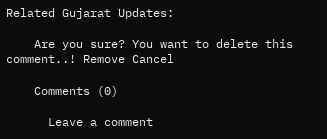Related Gujarat Updates:

    Are you sure? You want to delete this comment..! Remove Cancel

    Comments (0)

      Leave a comment